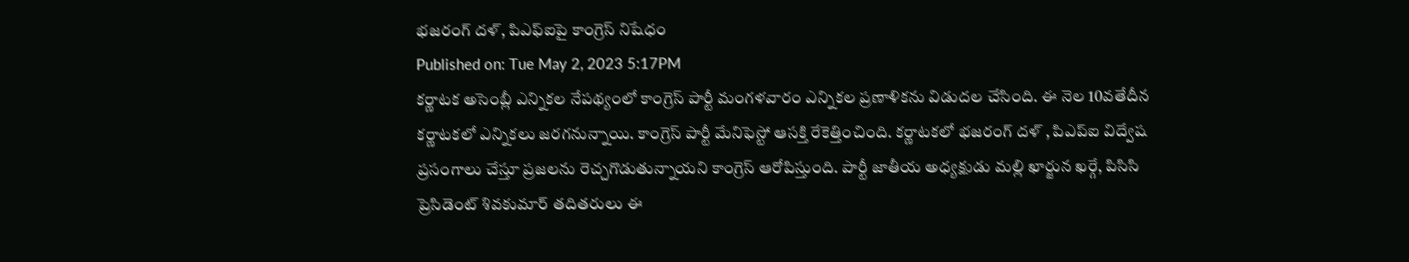భజరంగ్ దళ్, పిఎఫ్ఐపై కాంగ్రెస్ నిషేధం
Published on: Tue May 2, 2023 5:17PM
కర్ణాటక అసెంబ్లీ ఎన్నికల నేపథ్యంలో కాంగ్రెస్ పార్టీ మంగళవారం ఎన్నికల ప్రణాళికను విడుదల చేసింది. ఈ నెల 10వతేదీన కర్ణాటకలో ఎన్నికలు జరగనున్నాయి. కాంగ్రెస్ పార్టీ మేనిఫెస్టో ఆసక్తి రేకెత్తించింది. కర్ణాటకలో భజరంగ్ దళ్ , పిఎప్ఐ విద్వేష ప్రసంగాలు చేస్తూ ప్రజలను రెచ్చగొడుతున్నాయని కాంగ్రెస్ ఆరోపిస్తుంది. పార్టీ జాతీయ అధ్యక్షుడు మల్లి ఖార్జున ఖర్గే, పిసిసి ప్రెసిడెంట్ శివకుమార్ తదితరులు ఈ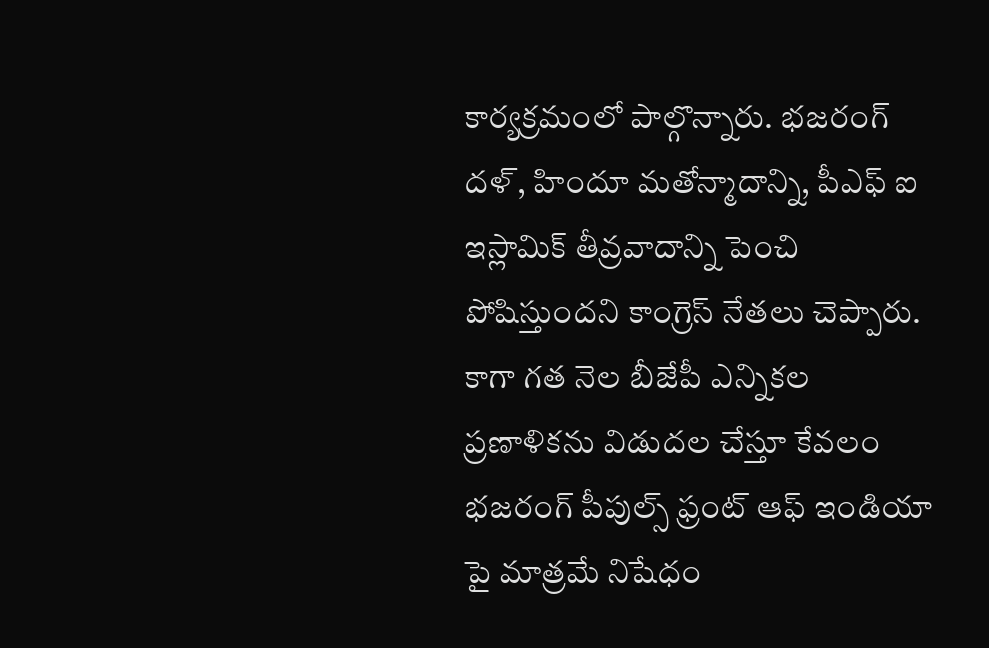కార్యక్రమంలో పాల్గొన్నారు. భజరంగ్ దళ్, హిందూ మతోన్మాదాన్ని, పీఎఫ్ ఐ ఇస్లామిక్ తీవ్రవాదాన్ని పెంచి పోషిస్తుందని కాంగ్రెస్ నేతలు చెప్పారు. కాగా గత నెల బీజేపీ ఎన్నికల ప్రణాళికను విడుదల చేస్తూ కేవలం భజరంగ్ పీపుల్స్ ఫ్రంట్ ఆఫ్ ఇండియా పై మాత్రమే నిషేధం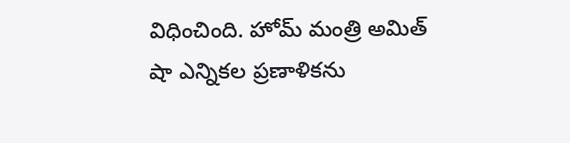విధించింది. హోమ్ మంత్రి అమిత్ షా ఎన్నికల ప్రణాళికను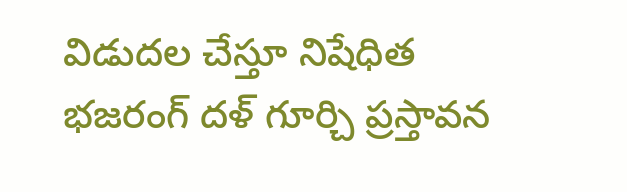విడుదల చేస్తూ నిషేధిత భజరంగ్ దళ్ గూర్చి ప్రస్తావన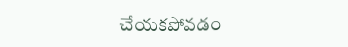చేయకపోవడం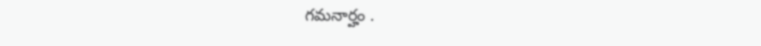గమనార్హం .